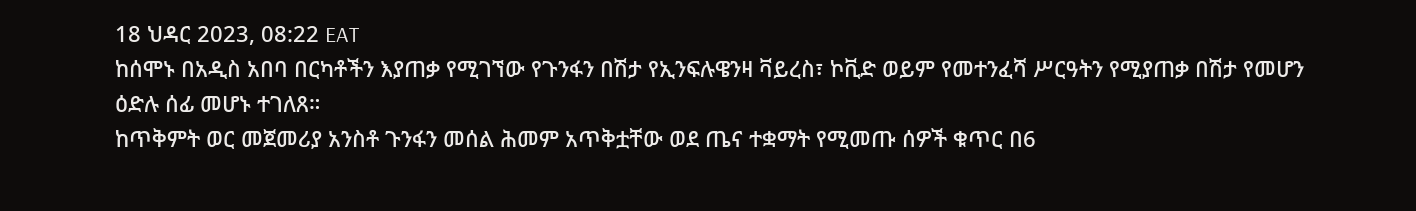18 ህዳር 2023, 08:22 EAT
ከሰሞኑ በአዲስ አበባ በርካቶችን እያጠቃ የሚገኘው የጉንፋን በሽታ የኢንፍሉዌንዛ ቫይረስ፣ ኮቪድ ወይም የመተንፈሻ ሥርዓትን የሚያጠቃ በሽታ የመሆን ዕድሉ ሰፊ መሆኑ ተገለጸ።
ከጥቅምት ወር መጀመሪያ አንስቶ ጉንፋን መሰል ሕመም አጥቅቷቸው ወደ ጤና ተቋማት የሚመጡ ሰዎች ቁጥር በ6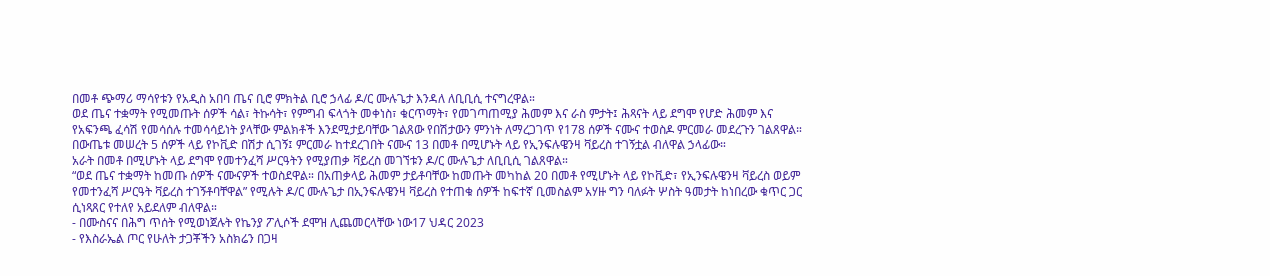በመቶ ጭማሪ ማሳየቱን የአዲስ አበባ ጤና ቢሮ ምክትል ቢሮ ኃላፊ ዶ/ር ሙሉጌታ እንዳለ ለቢቢሲ ተናግረዋል።
ወደ ጤና ተቋማት የሚመጡት ሰዎች ሳል፣ ትኩሳት፣ የምግብ ፍላጎት መቀነስ፣ ቁርጥማት፣ የመገጣጠሚያ ሕመም እና ራስ ምታት፤ ሕጻናት ላይ ደግሞ የሆድ ሕመም እና የአፍንጫ ፈሳሽ የመሳሰሉ ተመሳሳይነት ያላቸው ምልክቶች እንደሚታይባቸው ገልጸው የበሽታውን ምንነት ለማረጋገጥ የ178 ሰዎች ናሙና ተወስዶ ምርመራ መደረጉን ገልጸዋል።
በውጤቱ መሠረት 5 ሰዎች ላይ የኮቪድ በሽታ ሲገኝ፤ ምርመራ ከተደረገበት ናሙና 13 በመቶ በሚሆኑት ላይ የኢንፍሉዌንዛ ቫይረስ ተገኝቷል ብለዋል ኃላፊው።
አራት በመቶ በሚሆኑት ላይ ደግሞ የመተንፈሻ ሥርዓትን የሚያጠቃ ቫይረስ መገኘቱን ዶ/ር ሙሉጌታ ለቢቢሲ ገልጸዋል።
“ወደ ጤና ተቋማት ከመጡ ሰዎች ናሙናዎች ተወስደዋል። በአጠቃላይ ሕመም ታይቶባቸው ከመጡት መካከል 20 በመቶ የሚሆኑት ላይ የኮቪድ፣ የኢንፍሉዌንዛ ቫይረስ ወይም የመተንፈሻ ሥርዓት ቫይረስ ተገኝቶባቸዋል” የሚሉት ዶ/ር ሙሉጌታ በኢንፍሉዌንዛ ቫይረስ የተጠቁ ሰዎች ከፍተኛ ቢመስልም አሃዙ ግን ባለፉት ሦስት ዓመታት ከነበረው ቁጥር ጋር ሲነጻጸር የተለየ አይደለም ብለዋል።
- በሙስናና በሕግ ጥሰት የሚወነጀሉት የኬንያ ፖሊሶች ደሞዝ ሊጨመርላቸው ነው17 ህዳር 2023
- የእስራኤል ጦር የሁለት ታጋቾችን አስክሬን በጋዛ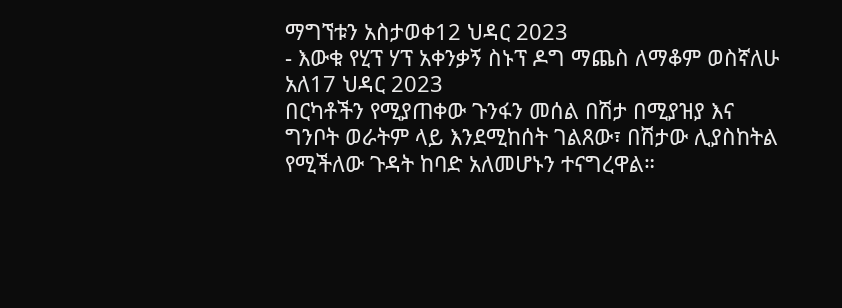ማግኘቱን አስታወቀ12 ህዳር 2023
- እውቁ የሂፕ ሃፕ አቀንቃኝ ስኑፕ ዶግ ማጨስ ለማቆም ወስኛለሁ አለ17 ህዳር 2023
በርካቶችን የሚያጠቀው ጉንፋን መሰል በሽታ በሚያዝያ እና ግንቦት ወራትም ላይ እንደሚከሰት ገልጸው፣ በሽታው ሊያስከትል የሚችለው ጉዳት ከባድ አለመሆኑን ተናግረዋል።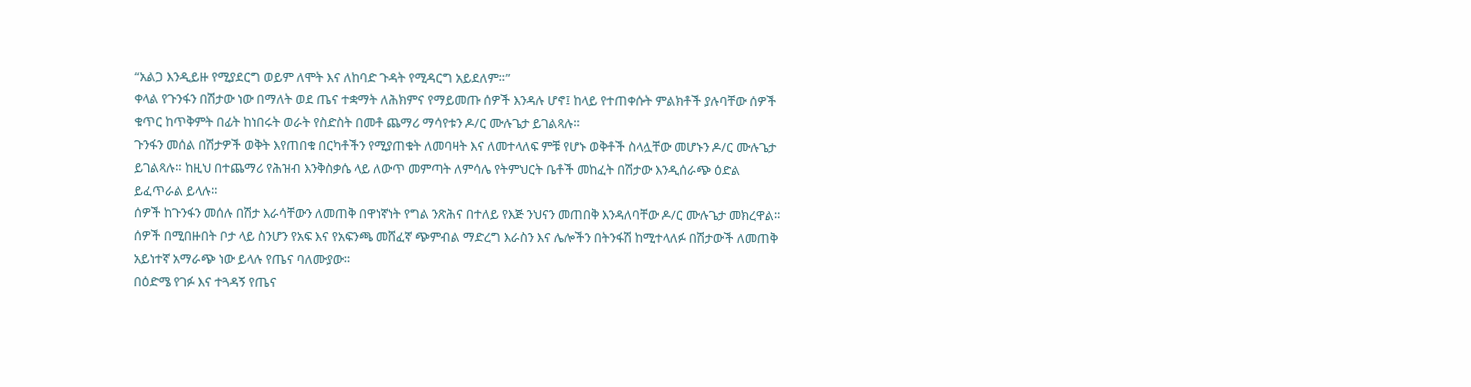“አልጋ እንዲይዙ የሚያደርግ ወይም ለሞት እና ለከባድ ጉዳት የሚዳርግ አይደለም።”
ቀላል የጉንፋን በሽታው ነው በማለት ወደ ጤና ተቋማት ለሕክምና የማይመጡ ሰዎች እንዳሉ ሆኖ፤ ከላይ የተጠቀሱት ምልክቶች ያሉባቸው ሰዎች ቁጥር ከጥቅምት በፊት ከነበሩት ወራት የስድስት በመቶ ጨማሪ ማሳየቱን ዶ/ር ሙሉጌታ ይገልጻሉ።
ጉንፋን መሰል በሽታዎች ወቅት እየጠበቁ በርካቶችን የሚያጠቁት ለመባዛት እና ለመተላለፍ ምቹ የሆኑ ወቅቶች ስላሏቸው መሆኑን ዶ/ር ሙሉጌታ ይገልጻሉ። ከዚህ በተጨማሪ የሕዝብ እንቅስቃሴ ላይ ለውጥ መምጣት ለምሳሌ የትምህርት ቤቶች መከፈት በሽታው እንዲሰራጭ ዕድል ይፈጥራል ይላሉ።
ሰዎች ከጉንፋን መሰሉ በሽታ እራሳቸውን ለመጠቅ በዋነኛነት የግል ንጽሕና በተለይ የእጅ ንህናን መጠበቅ እንዳለባቸው ዶ/ር ሙሉጌታ መክረዋል።
ሰዎች በሚበዙበት ቦታ ላይ ስንሆን የአፍ እና የአፍንጫ መሸፈኛ ጭምብል ማድረግ እራስን እና ሌሎችን በትንፋሽ ከሚተላለፉ በሽታውች ለመጠቅ አይነተኛ አማራጭ ነው ይላሉ የጤና ባለሙያው።
በዕድሜ የገፉ እና ተጓዳኝ የጤና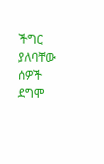ችግር ያለባቸው ሰዎች ደግሞ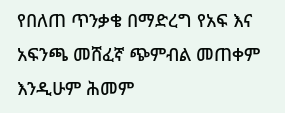የበለጠ ጥንቃቄ በማድረግ የአፍ እና አፍንጫ መሸፈኛ ጭምብል መጠቀም እንዲሁም ሕመም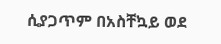ሲያጋጥም በአስቸኳይ ወደ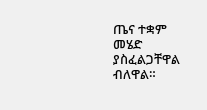ጤና ተቋም መሄድ ያስፈልጋቸዋል ብለዋል።